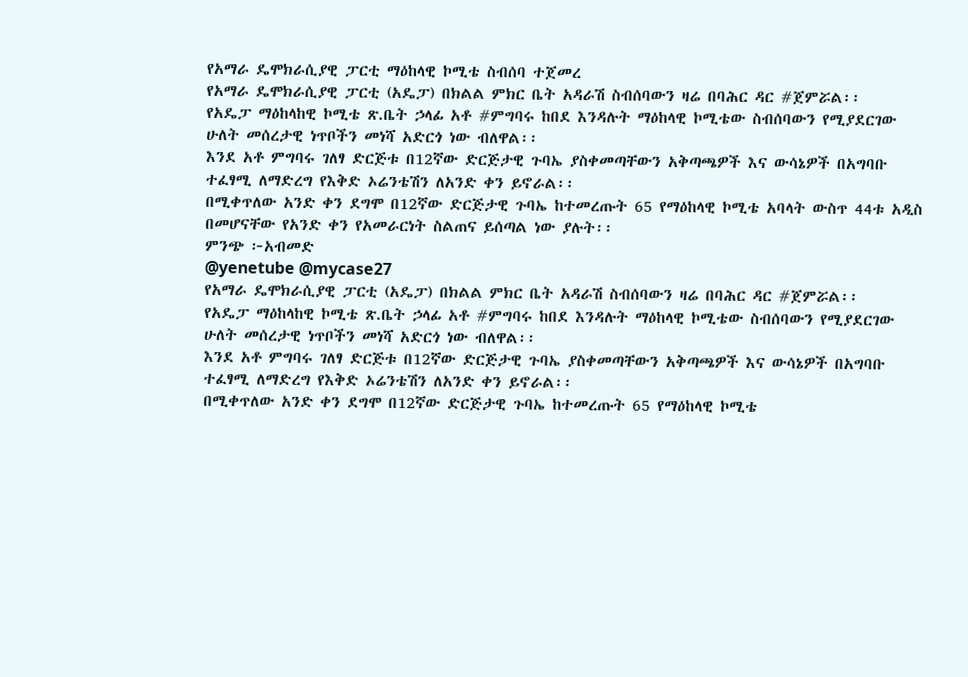የአማራ ዴሞክራሲያዊ ፓርቲ ማዕከላዊ ኮሚቴ ስብሰባ ተጀመረ
የአማራ ዴሞክራሲያዊ ፓርቲ (አዴፓ) በክልል ምክር ቤት አዳራሽ ስብሰባውን ዛሬ በባሕር ዳር #ጀምሯል፡፡
የአዴፓ ማዕከላከዊ ኮሚቴ ጽ.ቤት ኃላፊ አቶ #ምግባሩ ከበደ እንዳሉት ማዕከላዊ ኮሚቴው ስብሰባውን የሚያደርገው ሁለት መሰረታዊ ነጥቦችን መነሻ አድርጎ ነው ብለዋል፡፡
እንደ አቶ ምግባሩ ገለፃ ድርጅቱ በ12ኛው ድርጅታዊ ጉባኤ ያስቀመጣቸውን አቅጣጫዎች እና ውሳኔዎች በአግባቡ ተፈፃሚ ለማድረግ የእቅድ ኦሬንቴሽን ለአንድ ቀን ይኖራል፡፡
በሚቀጥለው አንድ ቀን ደግሞ በ12ኛው ድርጅታዊ ጉባኤ ከተመረጡት 65 የማዕከላዊ ኮሚቴ አባላት ውስጥ 44ቱ አዲስ በመሆናቸው የአንድ ቀን የአመራርነት ስልጠና ይሰጣል ነው ያሉት፡፡
ምንጭ ፦አብመድ
@yenetube @mycase27
የአማራ ዴሞክራሲያዊ ፓርቲ (አዴፓ) በክልል ምክር ቤት አዳራሽ ስብሰባውን ዛሬ በባሕር ዳር #ጀምሯል፡፡
የአዴፓ ማዕከላከዊ ኮሚቴ ጽ.ቤት ኃላፊ አቶ #ምግባሩ ከበደ እንዳሉት ማዕከላዊ ኮሚቴው ስብሰባውን የሚያደርገው ሁለት መሰረታዊ ነጥቦችን መነሻ አድርጎ ነው ብለዋል፡፡
እንደ አቶ ምግባሩ ገለፃ ድርጅቱ በ12ኛው ድርጅታዊ ጉባኤ ያስቀመጣቸውን አቅጣጫዎች እና ውሳኔዎች በአግባቡ ተፈፃሚ ለማድረግ የእቅድ ኦሬንቴሽን ለአንድ ቀን ይኖራል፡፡
በሚቀጥለው አንድ ቀን ደግሞ በ12ኛው ድርጅታዊ ጉባኤ ከተመረጡት 65 የማዕከላዊ ኮሚቴ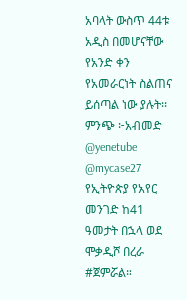አባላት ውስጥ 44ቱ አዲስ በመሆናቸው የአንድ ቀን የአመራርነት ስልጠና ይሰጣል ነው ያሉት፡፡
ምንጭ ፦አብመድ
@yenetube @mycase27
የኢትዮጵያ የአየር መንገድ ከ41 ዓመታት በኋላ ወደ ሞቃዲሾ በረራ #ጀምሯል።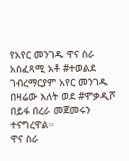የአየር መንገዱ ዋና ስራ አስፈጻሚ አቶ #ተወልደ ገብረማርያም አየር መንገዱ በዛሬው እለት ወደ #ሞቃዲሾ በይፋ በረራ መጀመሩን ተናግረዋል።
ዋና ስራ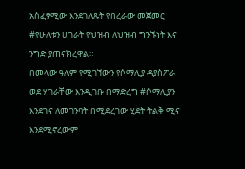አስፈፃሚው እንደገለጹት የበረራው መጀመር #የሁለቱን ሀገራት የህዝብ ለህዝብ ግንኙነት እና ንግድ ያጠናክረዋል።
በመላው ዓለም የሚገኘውን የሶማሊያ ዳያስፖራ ወደ ሃገራቸው እንዲገቡ በማድረግ #ሶማሊያን እንደገና ለመገንባት በሚደረገው ሂደት ትልቅ ሚና እንደሚኖረውም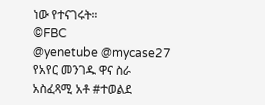ነው የተናገሩት።
©FBC
@yenetube @mycase27
የአየር መንገዱ ዋና ስራ አስፈጻሚ አቶ #ተወልደ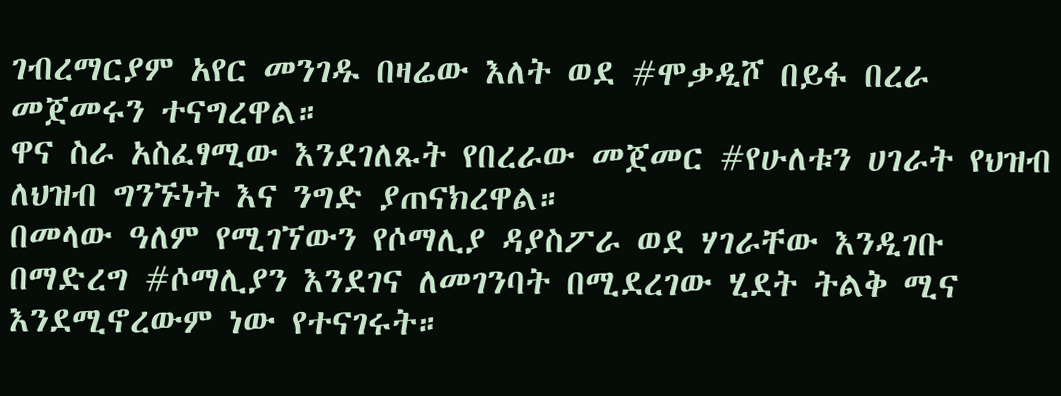ገብረማርያም አየር መንገዱ በዛሬው እለት ወደ #ሞቃዲሾ በይፋ በረራ መጀመሩን ተናግረዋል።
ዋና ስራ አስፈፃሚው እንደገለጹት የበረራው መጀመር #የሁለቱን ሀገራት የህዝብ ለህዝብ ግንኙነት እና ንግድ ያጠናክረዋል።
በመላው ዓለም የሚገኘውን የሶማሊያ ዳያስፖራ ወደ ሃገራቸው እንዲገቡ በማድረግ #ሶማሊያን እንደገና ለመገንባት በሚደረገው ሂደት ትልቅ ሚና እንደሚኖረውም ነው የተናገሩት።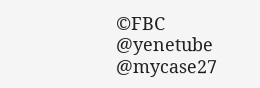©FBC
@yenetube @mycase27